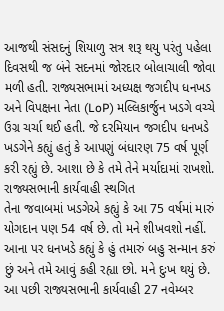આજથી સંસદનું શિયાળુ સત્ર શરૂ થયુ પરંતુ પહેલા દિવસથી જ બંને સદનમાં જોરદાર બોલાચાલી જોવા મળી હતી. રાજ્યસભામાં અધ્યક્ષ જગદીપ ધનખડ અને વિપક્ષના નેતા (LoP) મલ્લિકાર્જુન ખડગે વચ્ચે ઉગ્ર ચર્ચા થઈ હતી. જે દરમિયાન જગદીપ ધનખડે ખડગેને કહ્યું હતું કે આપણું બંધારણ 75 વર્ષ પૂર્ણ કરી રહ્યું છે. આશા છે કે તમે તેને મર્યાદામાં રાખશો.
રાજ્યસભાની કાર્યવાહી સ્થગિત
તેના જવાબમાં ખડગેએ કહ્યું કે આ 75 વર્ષમાં મારું યોગદાન પણ 54 વર્ષ છે. તો મને શીખવશો નહીં. આના પર ધનખડે કહ્યું કે હું તમારું બહુ સન્માન કરું છું અને તમે આવું કહી રહ્યા છો. મને દુઃખ થયું છે. આ પછી રાજ્યસભાની કાર્યવાહી 27 નવેમ્બર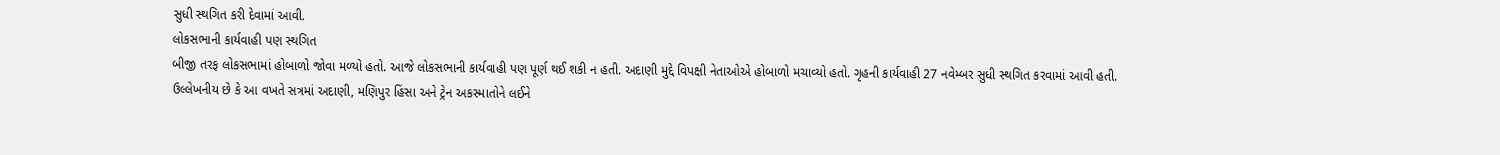સુધી સ્થગિત કરી દેવામાં આવી.
લોકસભાની કાર્યવાહી પણ સ્થગિત
બીજી તરફ લોકસભામાં હોબાળો જોવા મળ્યો હતો. આજે લોકસભાની કાર્યવાહી પણ પૂર્ણ થઈ શકી ન હતી. અદાણી મુદ્દે વિપક્ષી નેતાઓએ હોબાળો મચાવ્યો હતો. ગૃહની કાર્યવાહી 27 નવેમ્બર સુધી સ્થગિત કરવામાં આવી હતી. ઉલ્લેખનીય છે કે આ વખતે સત્રમાં અદાણી, મણિપુર હિંસા અને ટ્રેન અકસ્માતોને લઈને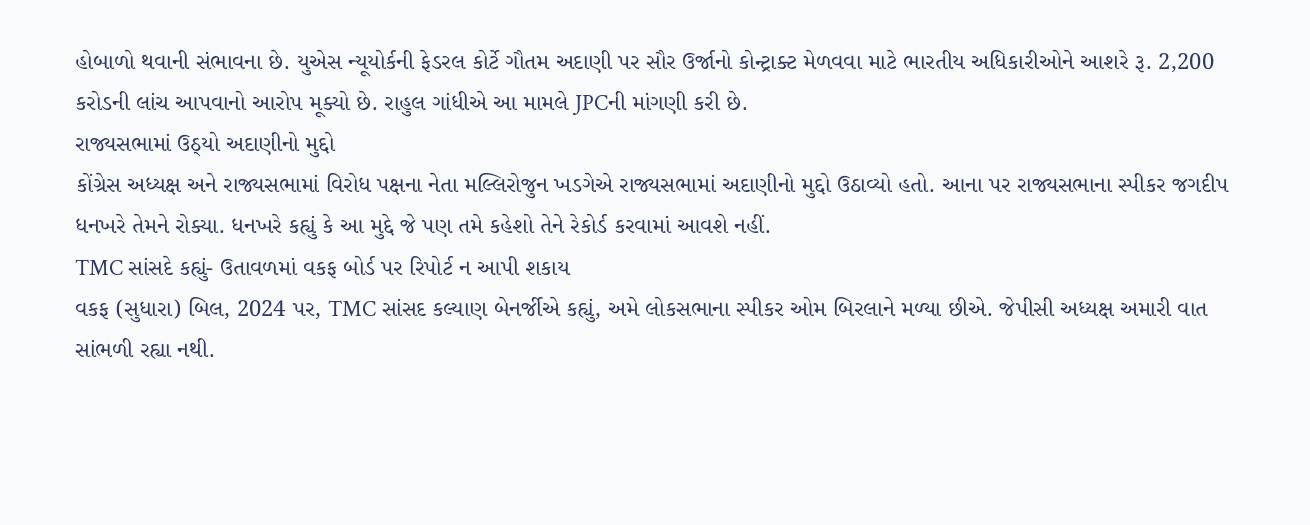હોબાળો થવાની સંભાવના છે. યુએસ ન્યૂયોર્કની ફેડરલ કોર્ટે ગૌતમ અદાણી પર સૌર ઉર્જાનો કોન્ટ્રાક્ટ મેળવવા માટે ભારતીય અધિકારીઓને આશરે રૂ. 2,200 કરોડની લાંચ આપવાનો આરોપ મૂક્યો છે. રાહુલ ગાંધીએ આ મામલે JPCની માંગણી કરી છે.
રાજ્યસભામાં ઉઠ્યો અદાણીનો મુદ્દો
કોંગ્રેસ અધ્યક્ષ અને રાજ્યસભામાં વિરોધ પક્ષના નેતા મલ્લિરોજુન ખડગેએ રાજ્યસભામાં અદાણીનો મુદ્દો ઉઠાવ્યો હતો. આના પર રાજ્યસભાના સ્પીકર જગદીપ ધનખરે તેમને રોક્યા. ધનખરે કહ્યું કે આ મુદ્દે જે પણ તમે કહેશો તેને રેકોર્ડ કરવામાં આવશે નહીં.
TMC સાંસદે કહ્યું- ઉતાવળમાં વકફ બોર્ડ પર રિપોર્ટ ન આપી શકાય
વકફ (સુધારા) બિલ, 2024 પર, TMC સાંસદ કલ્યાણ બેનર્જીએ કહ્યું, અમે લોકસભાના સ્પીકર ઓમ બિરલાને મળ્યા છીએ. જેપીસી અધ્યક્ષ અમારી વાત સાંભળી રહ્યા નથી.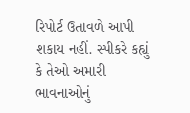રિપોર્ટ ઉતાવળે આપી શકાય નહીં. સ્પીકરે કહ્યું કે તેઓ અમારી ભાવનાઓનું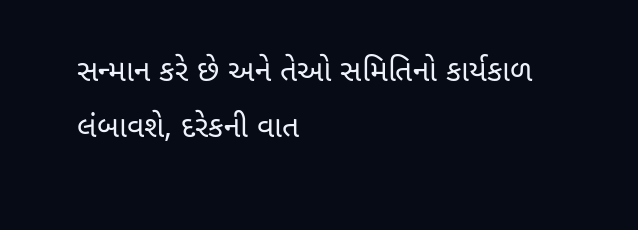સન્માન કરે છે અને તેઓ સમિતિનો કાર્યકાળ લંબાવશે, દરેકની વાત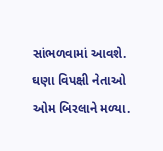સાંભળવામાં આવશે. ઘણા વિપક્ષી નેતાઓ ઓમ બિરલાને મળ્યા.